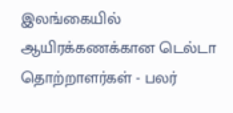இலங்கையில் ஆயிரக்கணக்கான டெல்டா தொற்றாளர்கள் - பலர்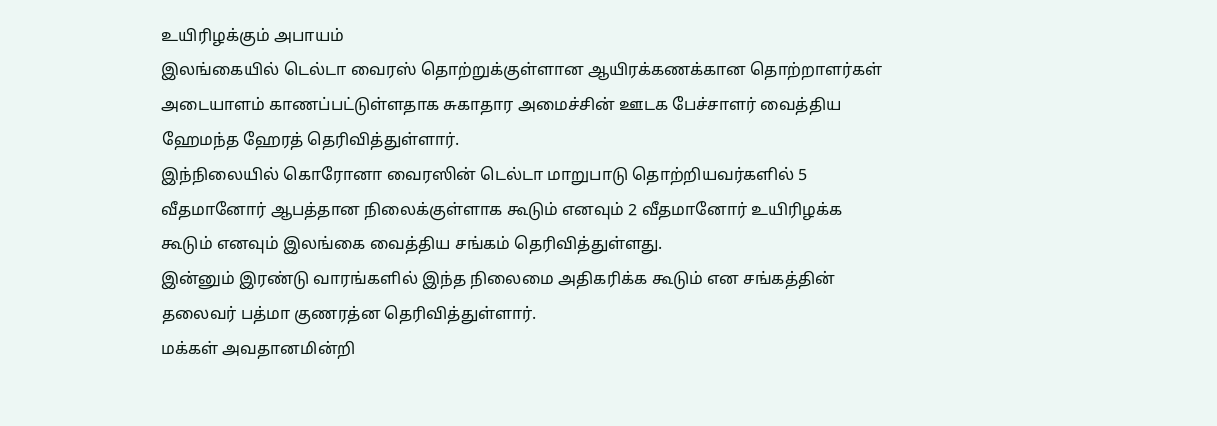உயிரிழக்கும் அபாயம்
இலங்கையில் டெல்டா வைரஸ் தொற்றுக்குள்ளான ஆயிரக்கணக்கான தொற்றாளர்கள் அடையாளம் காணப்பட்டுள்ளதாக சுகாதார அமைச்சின் ஊடக பேச்சாளர் வைத்திய ஹேமந்த ஹேரத் தெரிவித்துள்ளார்.
இந்நிலையில் கொரோனா வைரஸின் டெல்டா மாறுபாடு தொற்றியவர்களில் 5 வீதமானோர் ஆபத்தான நிலைக்குள்ளாக கூடும் எனவும் 2 வீதமானோர் உயிரிழக்க கூடும் எனவும் இலங்கை வைத்திய சங்கம் தெரிவித்துள்ளது.
இன்னும் இரண்டு வாரங்களில் இந்த நிலைமை அதிகரிக்க கூடும் என சங்கத்தின் தலைவர் பத்மா குணரத்ன தெரிவித்துள்ளார்.
மக்கள் அவதானமின்றி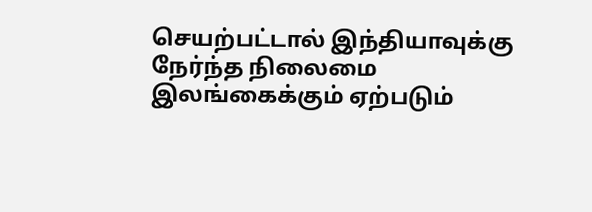செயற்பட்டால் இந்தியாவுக்கு நேர்ந்த நிலைமை இலங்கைக்கும் ஏற்படும்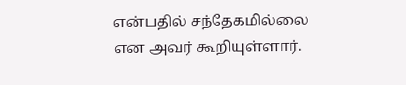என்பதில் சந்தேகமில்லை என அவர் கூறியுள்ளார்.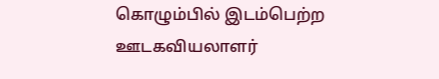கொழும்பில் இடம்பெற்ற ஊடகவியலாளர்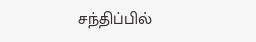சந்திப்பில்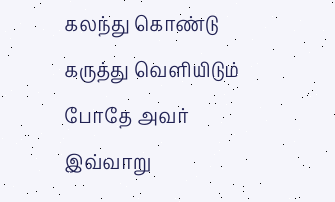கலந்து கொண்டு கருத்து வெளியிடும் போதே அவர் இவ்வாறு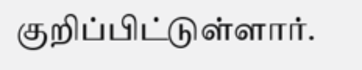குறிப்பிட்டுள்ளார்.